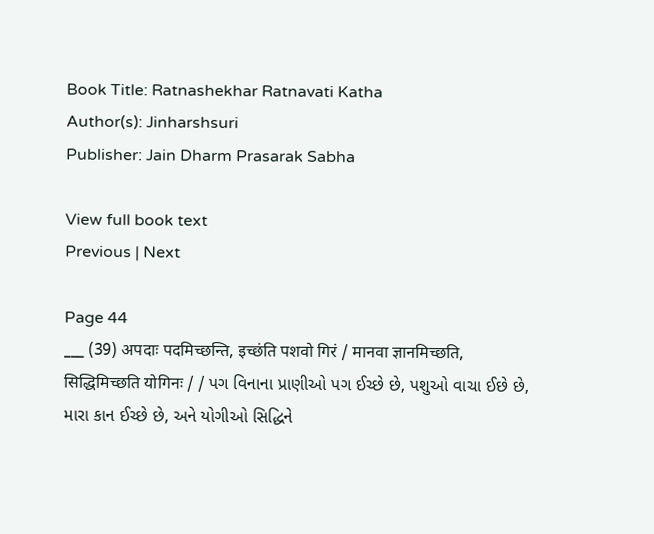Book Title: Ratnashekhar Ratnavati Katha
Author(s): Jinharshsuri
Publisher: Jain Dharm Prasarak Sabha

View full book text
Previous | Next

Page 44
___ (39) अपदाः पदमिच्छन्ति, इच्छंति पशवो गिरं / मानवा ज्ञानमिच्छति, सिद्धिमिच्छति योगिनः / / પગ વિનાના પ્રાણીઓ પગ ઈચ્છે છે, પશુઓ વાચા ઈછે છે, મારા કાન ઈચ્છે છે, અને યોગીઓ સિદ્ધિને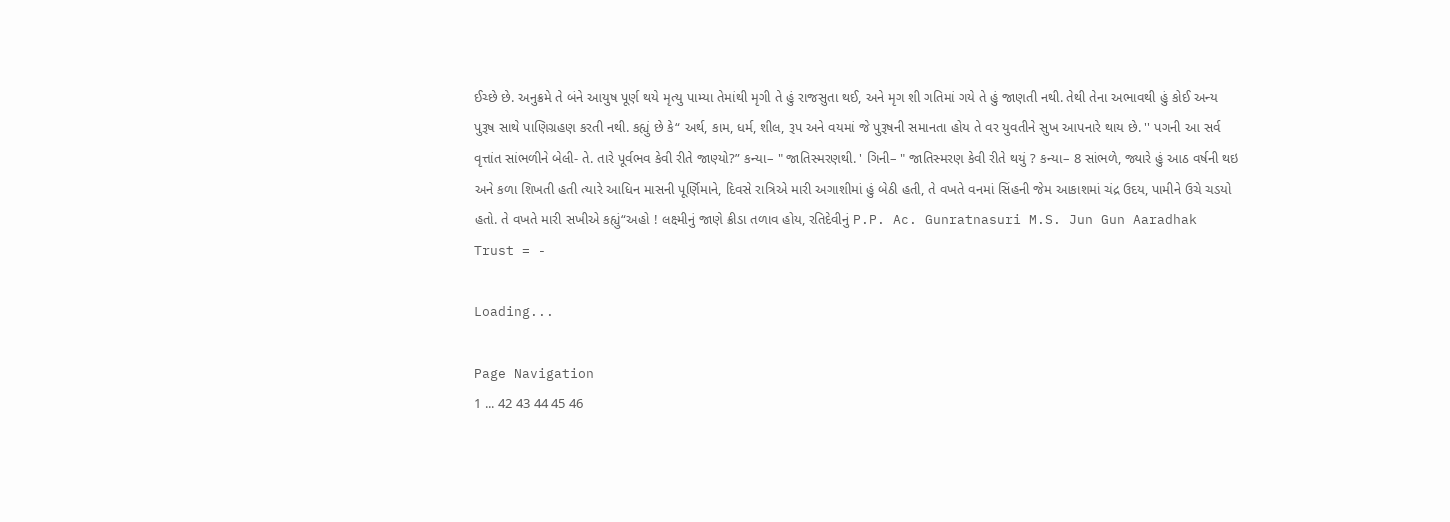ઈચ્છે છે. અનુક્રમે તે બંને આયુષ પૂર્ણ થયે મૃત્યુ પામ્યા તેમાંથી મૃગી તે હું રાજસુતા થઈ, અને મૃગ શી ગતિમાં ગયે તે હું જાણતી નથી. તેથી તેના અભાવથી હું કોઈ અન્ય પુરૂષ સાથે પાણિગ્રહણ કરતી નથી. કહ્યું છે કે“ અર્થ, કામ, ધર્મ, શીલ, રૂપ અને વયમાં જે પુરૂષની સમાનતા હોય તે વર યુવતીને સુખ આપનારે થાય છે. '' પગની આ સર્વ વૃત્તાંત સાંભળીને બેલી- તે. તારે પૂર્વભવ કેવી રીતે જાણ્યો?” કન્યા– " જાતિસ્મરણથી. ' ગિની– " જાતિસ્મરણ કેવી રીતે થયું ? કન્યા– 8 સાંભળે, જ્યારે હું આઠ વર્ષની થઇ અને કળા શિખતી હતી ત્યારે આધિન માસની પૂર્ણિમાને, દિવસે રાત્રિએ મારી અગાશીમાં હું બેઠી હતી, તે વખતે વનમાં સિંહની જેમ આકાશમાં ચંદ્ર ઉદય, પામીને ઉચે ચડયો હતો. તે વખતે મારી સખીએ કહ્યું“અહો ! લક્ષ્મીનું જાણે ક્રીડા તળાવ હોય, રતિદેવીનું P.P. Ac. Gunratnasuri M.S. Jun Gun Aaradhak Trust = -

Loading...

Page Navigation
1 ... 42 43 44 45 46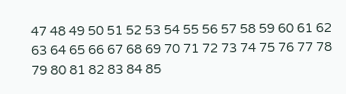47 48 49 50 51 52 53 54 55 56 57 58 59 60 61 62 63 64 65 66 67 68 69 70 71 72 73 74 75 76 77 78 79 80 81 82 83 84 85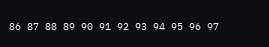86 87 88 89 90 91 92 93 94 95 96 97